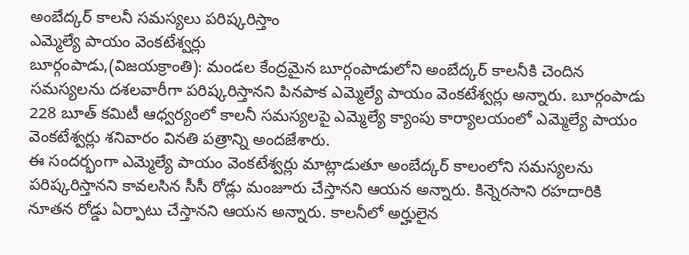అంబేద్కర్ కాలనీ సమస్యలు పరిష్కరిస్తాం
ఎమ్మెల్యే పాయం వెంకటేశ్వర్లు
బూర్గంపాడు,(విజయక్రాంతి): మండల కేంద్రమైన బూర్గంపాడులోని అంబేద్కర్ కాలనీకి చెందిన సమస్యలను దశలవారీగా పరిష్కరిస్తానని పినపాక ఎమ్మెల్యే పాయం వెంకటేశ్వర్లు అన్నారు. బూర్గంపాడు 228 బూత్ కమిటీ ఆధ్వర్యంలో కాలనీ సమస్యలపై ఎమ్మెల్యే క్యాంపు కార్యాలయంలో ఎమ్మెల్యే పాయం వెంకటేశ్వర్లు శనివారం వినతి పత్రాన్ని అందజేశారు.
ఈ సందర్భంగా ఎమ్మెల్యే పాయం వెంకటేశ్వర్లు మాట్లాడుతూ అంబేద్కర్ కాలంలోని సమస్యలను పరిష్కరిస్తానని కావలసిన సీసీ రోడ్లు మంజూరు చేస్తానని ఆయన అన్నారు. కిన్నెరసాని రహదారికి నూతన రోడ్డు ఏర్పాటు చేస్తానని ఆయన అన్నారు. కాలనీలో అర్హులైన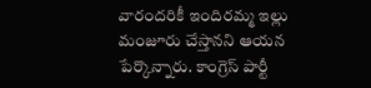వారందరికీ ఇందిరమ్మ ఇల్లు మంజూరు చేస్తానని ఆయన పేర్కొన్నారు. కాంగ్రెస్ పార్టీ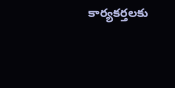కార్యకర్తలకు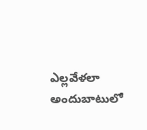ఎల్లవేళలా అందుబాటులో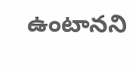ఉంటానని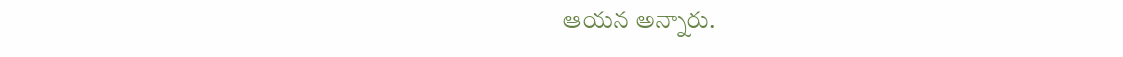ఆయన అన్నారు.